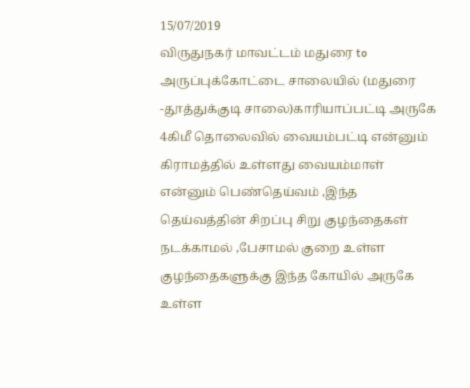15/07/2019
விருதுநகர் மாவட்டம் மதுரை to அருப்புக்கோட்டை சாலையில் (மதுரை -தூத்துக்குடி சாலை)காரியாப்பட்டி அருகே 4கிமீ தொலைவில் வையம்பட்டி என்னும் கிராமத்தில் உள்ளது வையம்மாள் என்னும் பெண்தெய்வம் ,இந்த தெய்வத்தின் சிறப்பு சிறு குழந்தைகள் நடக்காமல் ,பேசாமல் குறை உள்ள குழந்தைகளுக்கு இந்த கோயில் அருகே உள்ள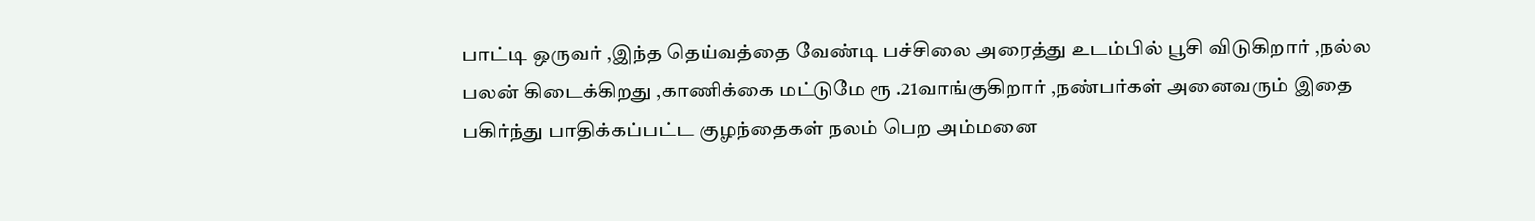பாட்டி ஒருவர் ,இந்த தெய்வத்தை வேண்டி பச்சிலை அரைத்து உடம்பில் பூசி விடுகிறார் ,நல்ல பலன் கிடைக்கிறது ,காணிக்கை மட்டுமே ரூ .21வாங்குகிறார் ,நண்பர்கள் அனைவரும் இதை பகிர்ந்து பாதிக்கப்பட்ட குழந்தைகள் நலம் பெற அம்மனை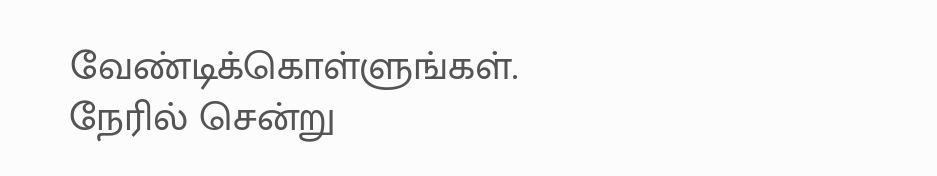வேண்டிக்கொள்ளுங்கள்.
நேரில் சென்று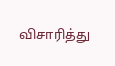விசாரித்து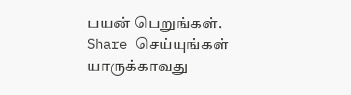பயன் பெறுங்கள்.
Share செய்யுங்கள் யாருக்காவது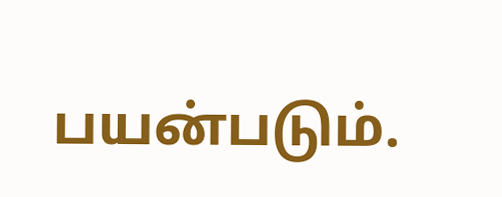பயன்படும்.